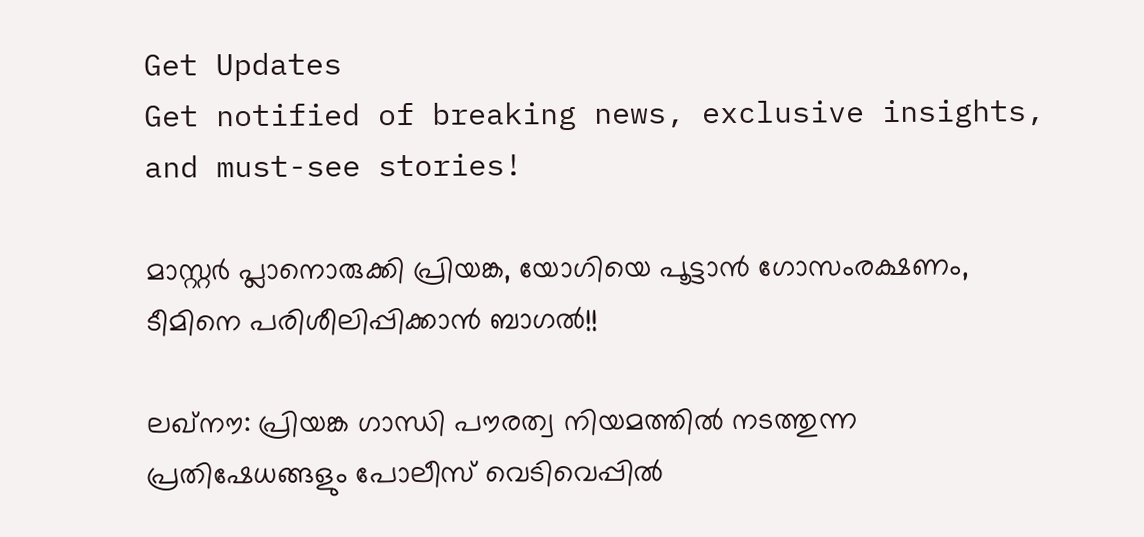Get Updates
Get notified of breaking news, exclusive insights, and must-see stories!

മാസ്റ്റര്‍ പ്ലാനൊരുക്കി പ്രിയങ്ക, യോഗിയെ പൂട്ടാന്‍ ഗോസംരക്ഷണം, ടീമിനെ പരിശീലിപ്പിക്കാന്‍ ബാഗല്‍!!

ലഖ്‌നൗ: പ്രിയങ്ക ഗാന്ധി പൗരത്വ നിയമത്തില്‍ നടത്തുന്ന പ്രതിഷേധങ്ങളും പോലീസ് വെടിവെപ്പില്‍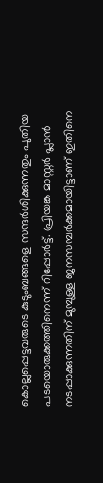കൊല്ലപ്പെട്ടവരുടെ കുടുംബങ്ങളെ സന്ദര്‍ശിക്കുന്നതും പുതിയ പടയൊരുക്കത്തിനെന്ന് റിപ്പോര്‍ട്ട്. പ്രിയങ്ക മാസ്റ്റര്‍ പ്ലാന്‍ നടപ്പാക്കുന്നതിന് മുമ്പുള്ള ജനസമ്പര്‍ക്കമായിട്ടാണ് ഇതിനെ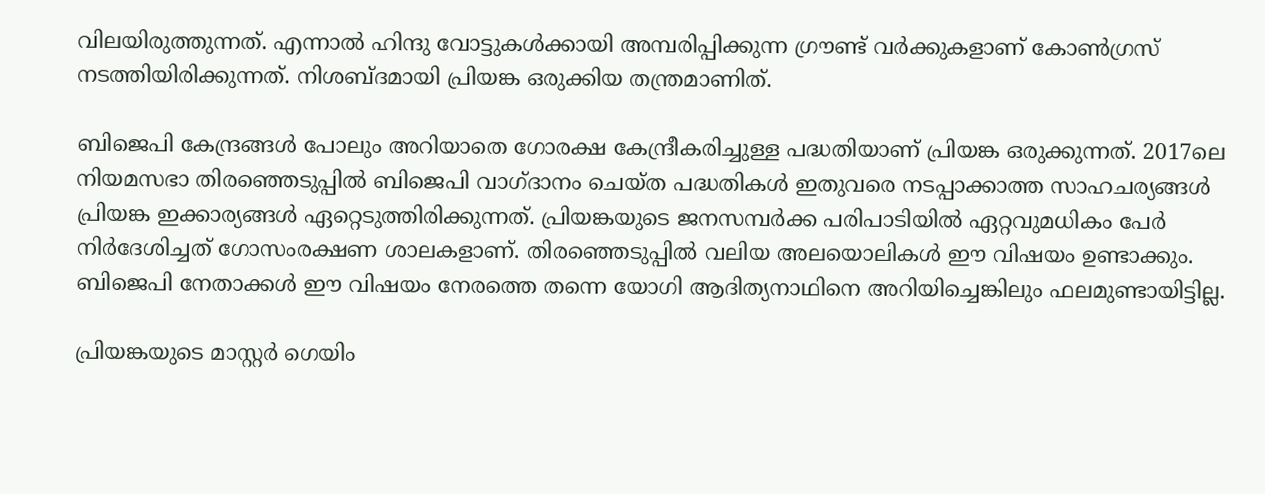വിലയിരുത്തുന്നത്. എന്നാല്‍ ഹിന്ദു വോട്ടുകള്‍ക്കായി അമ്പരിപ്പിക്കുന്ന ഗ്രൗണ്ട് വര്‍ക്കുകളാണ് കോണ്‍ഗ്രസ് നടത്തിയിരിക്കുന്നത്. നിശബ്ദമായി പ്രിയങ്ക ഒരുക്കിയ തന്ത്രമാണിത്.

ബിജെപി കേന്ദ്രങ്ങള്‍ പോലും അറിയാതെ ഗോരക്ഷ കേന്ദ്രീകരിച്ചുള്ള പദ്ധതിയാണ് പ്രിയങ്ക ഒരുക്കുന്നത്. 2017ലെ നിയമസഭാ തിരഞ്ഞെടുപ്പില്‍ ബിജെപി വാഗ്ദാനം ചെയ്ത പദ്ധതികള്‍ ഇതുവരെ നടപ്പാക്കാത്ത സാഹചര്യങ്ങള്‍ പ്രിയങ്ക ഇക്കാര്യങ്ങള്‍ ഏറ്റെടുത്തിരിക്കുന്നത്. പ്രിയങ്കയുടെ ജനസമ്പര്‍ക്ക പരിപാടിയില്‍ ഏറ്റവുമധികം പേര്‍ നിര്‍ദേശിച്ചത് ഗോസംരക്ഷണ ശാലകളാണ്. തിരഞ്ഞെടുപ്പില്‍ വലിയ അലയൊലികള്‍ ഈ വിഷയം ഉണ്ടാക്കും. ബിജെപി നേതാക്കള്‍ ഈ വിഷയം നേരത്തെ തന്നെ യോഗി ആദിത്യനാഥിനെ അറിയിച്ചെങ്കിലും ഫലമുണ്ടായിട്ടില്ല.

പ്രിയങ്കയുടെ മാസ്റ്റര്‍ ഗെയിം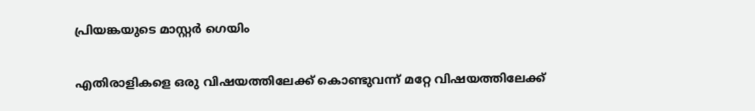പ്രിയങ്കയുടെ മാസ്റ്റര്‍ ഗെയിം

എതിരാളികളെ ഒരു വിഷയത്തിലേക്ക് കൊണ്ടുവന്ന് മറ്റേ വിഷയത്തിലേക്ക്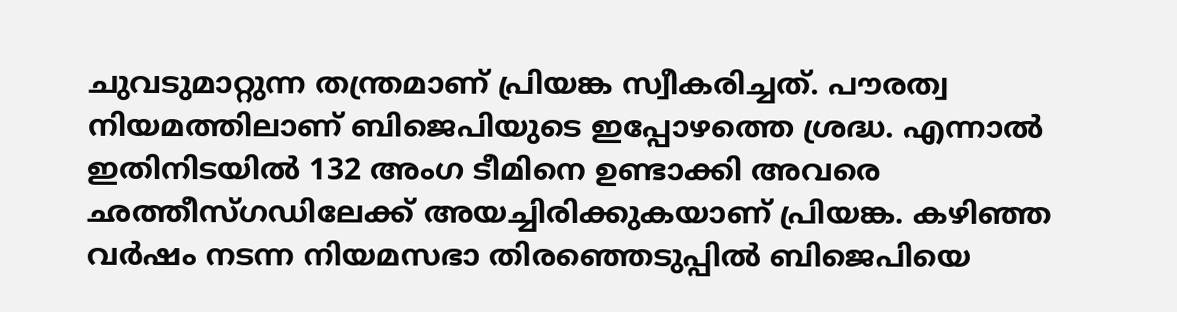ചുവടുമാറ്റുന്ന തന്ത്രമാണ് പ്രിയങ്ക സ്വീകരിച്ചത്. പൗരത്വ നിയമത്തിലാണ് ബിജെപിയുടെ ഇപ്പോഴത്തെ ശ്രദ്ധ. എന്നാല്‍ ഇതിനിടയില്‍ 132 അംഗ ടീമിനെ ഉണ്ടാക്കി അവരെ ഛത്തീസ്ഗഡിലേക്ക് അയച്ചിരിക്കുകയാണ് പ്രിയങ്ക. കഴിഞ്ഞ വര്‍ഷം നടന്ന നിയമസഭാ തിരഞ്ഞെടുപ്പില്‍ ബിജെപിയെ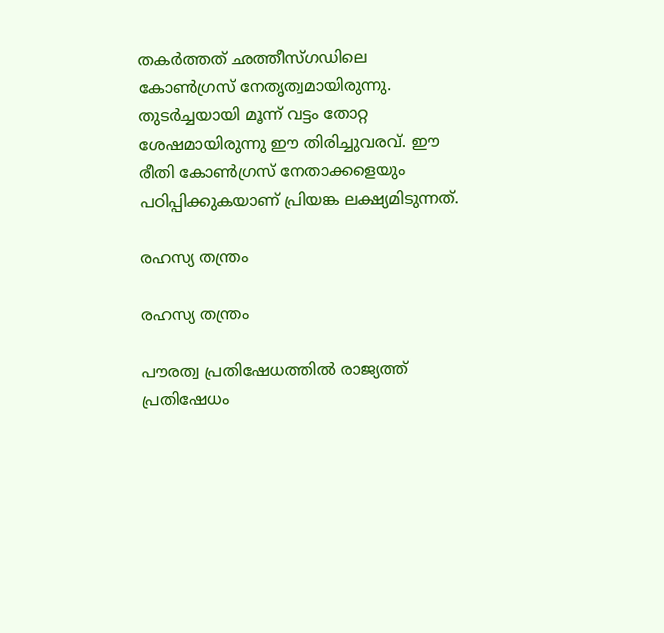തകര്‍ത്തത് ഛത്തീസ്ഗഡിലെ കോണ്‍ഗ്രസ് നേതൃത്വമായിരുന്നു. തുടര്‍ച്ചയായി മൂന്ന് വട്ടം തോറ്റ ശേഷമായിരുന്നു ഈ തിരിച്ചുവരവ്. ഈ രീതി കോണ്‍ഗ്രസ് നേതാക്കളെയും പഠിപ്പിക്കുകയാണ് പ്രിയങ്ക ലക്ഷ്യമിടുന്നത്.

രഹസ്യ തന്ത്രം

രഹസ്യ തന്ത്രം

പൗരത്വ പ്രതിഷേധത്തില്‍ രാജ്യത്ത് പ്രതിഷേധം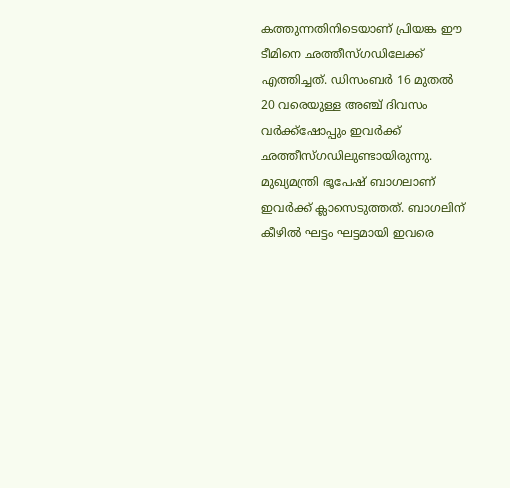കത്തുന്നതിനിടെയാണ് പ്രിയങ്ക ഈ ടീമിനെ ഛത്തീസ്ഗഡിലേക്ക് എത്തിച്ചത്. ഡിസംബര്‍ 16 മുതല്‍ 20 വരെയുള്ള അഞ്ച് ദിവസം വര്‍ക്ക്‌ഷോപ്പും ഇവര്‍ക്ക് ഛത്തീസ്ഗഡിലുണ്ടായിരുന്നു. മുഖ്യമന്ത്രി ഭൂപേഷ് ബാഗലാണ് ഇവര്‍ക്ക് ക്ലാസെടുത്തത്. ബാഗലിന് കീഴില്‍ ഘട്ടം ഘട്ടമായി ഇവരെ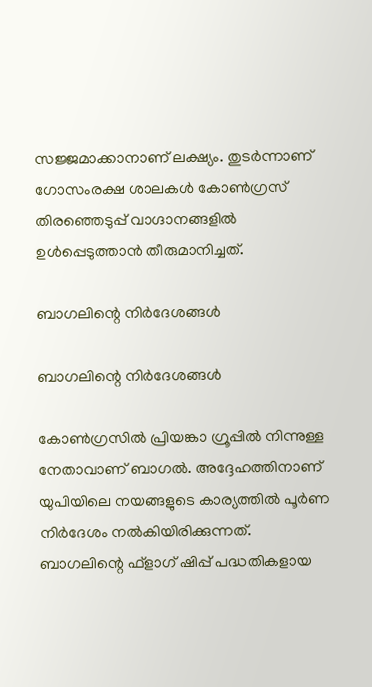സജ്ജമാക്കാനാണ് ലക്ഷ്യം. തുടര്‍ന്നാണ് ഗോസംരക്ഷ ശാലകള്‍ കോണ്‍ഗ്രസ് തിരഞ്ഞെടുപ്പ് വാഗ്ദാനങ്ങളില്‍ ഉള്‍പ്പെടുത്താന്‍ തീരുമാനിച്ചത്.

ബാഗലിന്റെ നിര്‍ദേശങ്ങള്‍

ബാഗലിന്റെ നിര്‍ദേശങ്ങള്‍

കോണ്‍ഗ്രസില്‍ പ്രിയങ്കാ ഗ്രൂപ്പില്‍ നിന്നുള്ള നേതാവാണ് ബാഗല്‍. അദ്ദേഹത്തിനാണ് യുപിയിലെ നയങ്ങളുടെ കാര്യത്തില്‍ പൂര്‍ണ നിര്‍ദേശം നല്‍കിയിരിക്കുന്നത്. ബാഗലിന്റെ ഫ്‌ളാഗ് ഷിപ്പ് പദ്ധതികളായ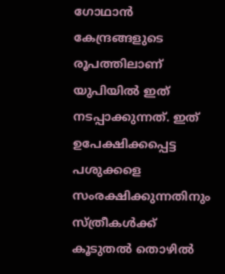ഗോഥാന്‍ കേന്ദ്രങ്ങളുടെ രൂപത്തിലാണ് യുപിയില്‍ ഇത് നടപ്പാക്കുന്നത്. ഇത് ഉപേക്ഷിക്കപ്പെട്ട പശുക്കളെ സംരക്ഷിക്കുന്നതിനും സ്ത്രീകള്‍ക്ക് കൂടുതല്‍ തൊഴില്‍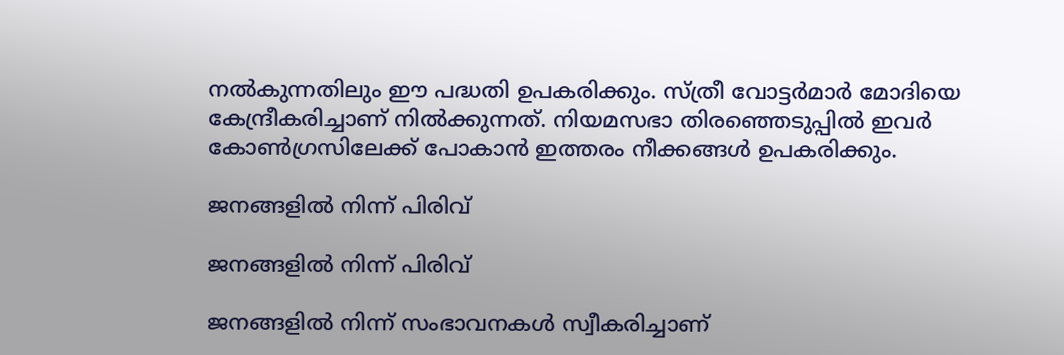നല്‍കുന്നതിലും ഈ പദ്ധതി ഉപകരിക്കും. സ്ത്രീ വോട്ടര്‍മാര്‍ മോദിയെ കേന്ദ്രീകരിച്ചാണ് നില്‍ക്കുന്നത്. നിയമസഭാ തിരഞ്ഞെടുപ്പില്‍ ഇവര്‍ കോണ്‍ഗ്രസിലേക്ക് പോകാന്‍ ഇത്തരം നീക്കങ്ങള്‍ ഉപകരിക്കും.

ജനങ്ങളില്‍ നിന്ന് പിരിവ്

ജനങ്ങളില്‍ നിന്ന് പിരിവ്

ജനങ്ങളില്‍ നിന്ന് സംഭാവനകള്‍ സ്വീകരിച്ചാണ്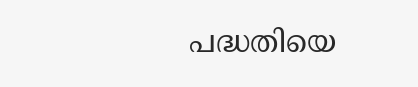പദ്ധതിയെ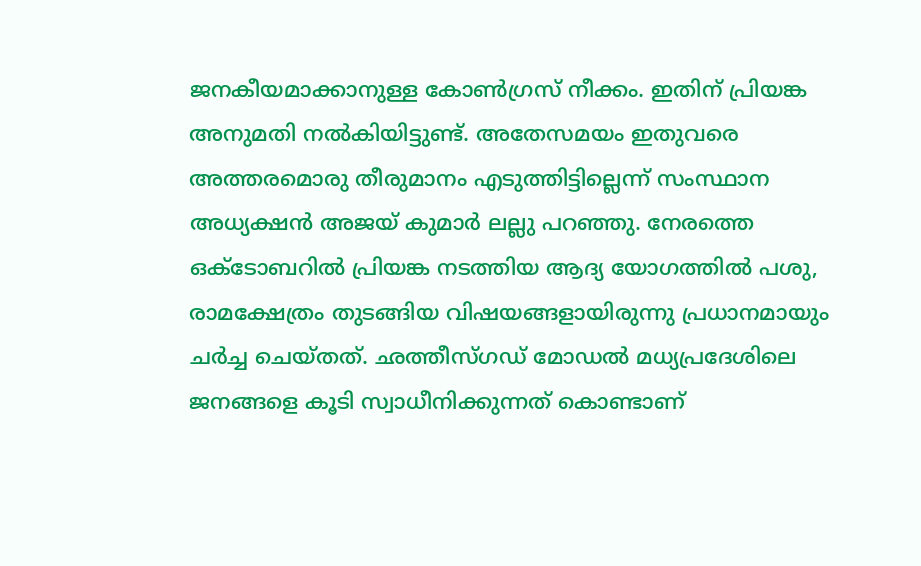ജനകീയമാക്കാനുള്ള കോണ്‍ഗ്രസ് നീക്കം. ഇതിന് പ്രിയങ്ക അനുമതി നല്‍കിയിട്ടുണ്ട്. അതേസമയം ഇതുവരെ അത്തരമൊരു തീരുമാനം എടുത്തിട്ടില്ലെന്ന് സംസ്ഥാന അധ്യക്ഷന്‍ അജയ് കുമാര്‍ ലല്ലു പറഞ്ഞു. നേരത്തെ ഒക്ടോബറില്‍ പ്രിയങ്ക നടത്തിയ ആദ്യ യോഗത്തില്‍ പശു, രാമക്ഷേത്രം തുടങ്ങിയ വിഷയങ്ങളായിരുന്നു പ്രധാനമായും ചര്‍ച്ച ചെയ്തത്. ഛത്തീസ്ഗഡ് മോഡല്‍ മധ്യപ്രദേശിലെ ജനങ്ങളെ കൂടി സ്വാധീനിക്കുന്നത് കൊണ്ടാണ്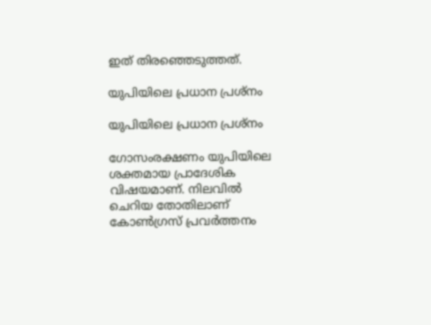ഇത് തിരഞ്ഞെടുത്തത്.

യുപിയിലെ പ്രധാന പ്രശ്‌നം

യുപിയിലെ പ്രധാന പ്രശ്‌നം

ഗോസംരക്ഷണം യുപിയിലെ ശക്തമായ പ്രാദേശിക വിഷയമാണ്. നിലവില്‍ ചെറിയ തോതിലാണ് കോണ്‍ഗ്രസ് പ്രവര്‍ത്തനം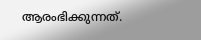ആരംഭിക്കുന്നത്.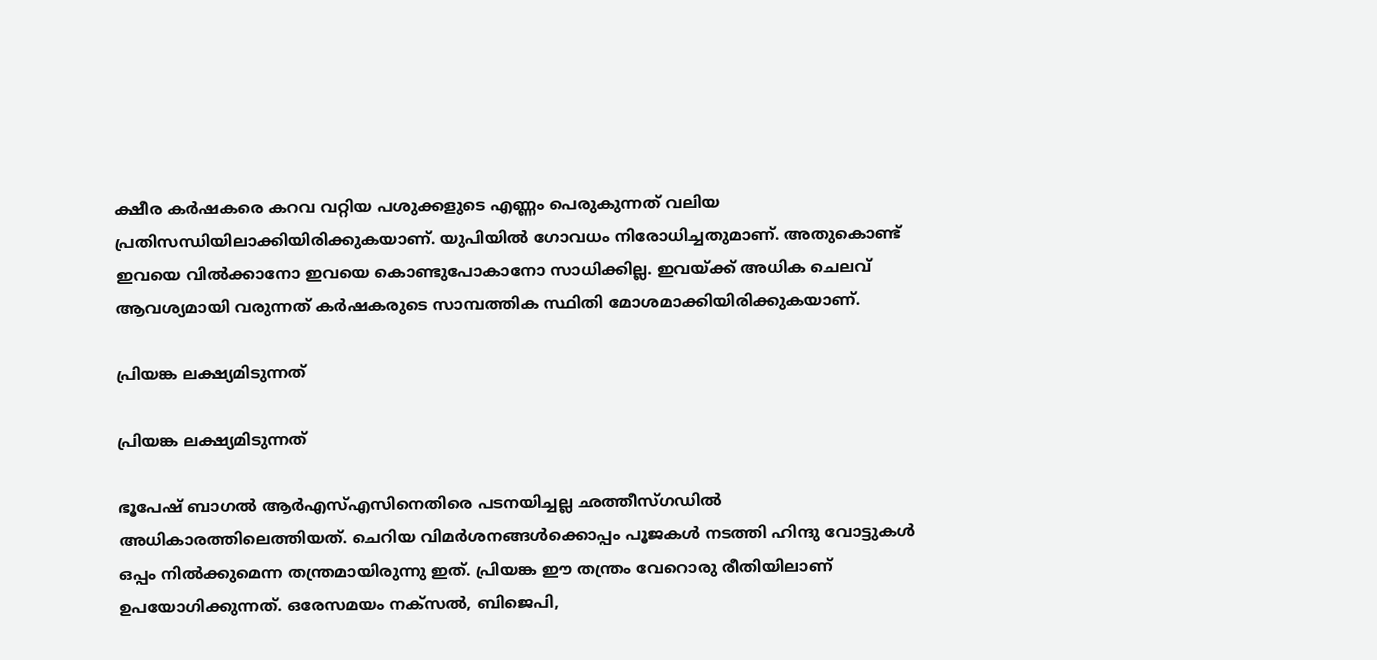ക്ഷീര കര്‍ഷകരെ കറവ വറ്റിയ പശുക്കളുടെ എണ്ണം പെരുകുന്നത് വലിയ പ്രതിസന്ധിയിലാക്കിയിരിക്കുകയാണ്. യുപിയില്‍ ഗോവധം നിരോധിച്ചതുമാണ്. അതുകൊണ്ട് ഇവയെ വില്‍ക്കാനോ ഇവയെ കൊണ്ടുപോകാനോ സാധിക്കില്ല. ഇവയ്ക്ക് അധിക ചെലവ് ആവശ്യമായി വരുന്നത് കര്‍ഷകരുടെ സാമ്പത്തിക സ്ഥിതി മോശമാക്കിയിരിക്കുകയാണ്.

പ്രിയങ്ക ലക്ഷ്യമിടുന്നത്

പ്രിയങ്ക ലക്ഷ്യമിടുന്നത്

ഭൂപേഷ് ബാഗല്‍ ആര്‍എസ്എസിനെതിരെ പടനയിച്ചല്ല ഛത്തീസ്ഗഡില്‍ അധികാരത്തിലെത്തിയത്. ചെറിയ വിമര്‍ശനങ്ങള്‍ക്കൊപ്പം പൂജകള്‍ നടത്തി ഹിന്ദു വോട്ടുകള്‍ ഒപ്പം നില്‍ക്കുമെന്ന തന്ത്രമായിരുന്നു ഇത്. പ്രിയങ്ക ഈ തന്ത്രം വേറൊരു രീതിയിലാണ് ഉപയോഗിക്കുന്നത്. ഒരേസമയം നക്‌സല്‍, ബിജെപി,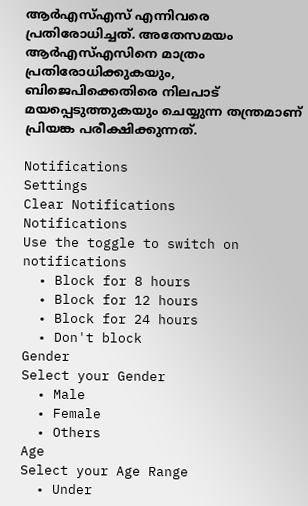ആര്‍എസ്എസ് എന്നിവരെ പ്രതിരോധിച്ചത്. അതേസമയം ആര്‍എസ്എസിനെ മാത്രം പ്രതിരോധിക്കുകയും, ബിജെപിക്കെതിരെ നിലപാട് മയപ്പെടുത്തുകയും ചെയ്യുന്ന തന്ത്രമാണ് പ്രിയങ്ക പരീക്ഷിക്കുന്നത്.

Notifications
Settings
Clear Notifications
Notifications
Use the toggle to switch on notifications
  • Block for 8 hours
  • Block for 12 hours
  • Block for 24 hours
  • Don't block
Gender
Select your Gender
  • Male
  • Female
  • Others
Age
Select your Age Range
  • Under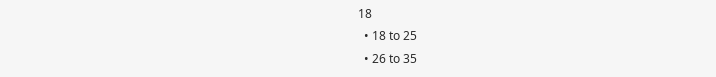18
  • 18 to 25
  • 26 to 35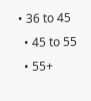• 36 to 45
  • 45 to 55
  • 55+